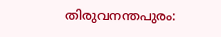തിരുവനന്തപുരം: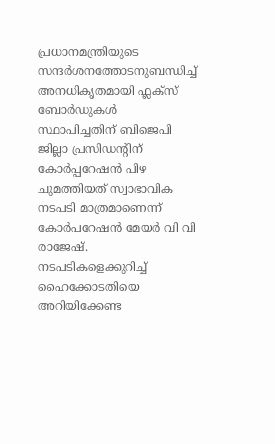പ്രധാനമന്ത്രിയുടെ സന്ദർശനത്തോടനുബന്ധിച്ച് അനധികൃതമായി ഫ്ലക്സ് ബോർഡുകൾ സ്ഥാപിച്ചതിന് ബിജെപി ജില്ലാ പ്രസിഡന്റിന് കോർപ്പറേഷൻ പിഴ ചുമത്തിയത് സ്വാഭാവിക നടപടി മാത്രമാണെന്ന് കോർപറേഷൻ മേയർ വി വി രാജേഷ്. നടപടികളെക്കുറിച്ച് ഹൈക്കോടതിയെ അറിയിക്കേണ്ട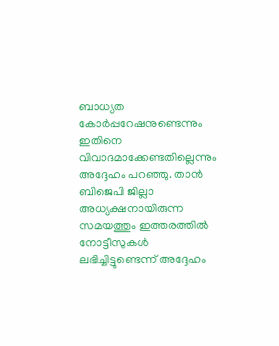ബാധ്യത കോർപ്പറേഷനുണ്ടെന്നും ഇതിനെ വിവാദമാക്കേണ്ടതില്ലെന്നും അദ്ദേഹം പറഞ്ഞു. താൻ ബിജെപി ജില്ലാ അധ്യക്ഷനായിരുന്ന സമയത്തും ഇത്തരത്തിൽ നോട്ടീസുകൾ ലഭിച്ചിട്ടുണ്ടെന്ന് അദ്ദേഹം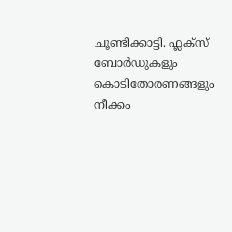ചൂണ്ടിക്കാട്ടി. ഫ്ലക്സ് ബോർഡുകളും കൊടിതോരണങ്ങളും നീക്കം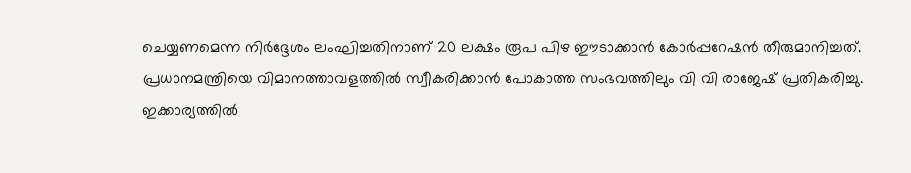ചെയ്യണമെന്ന നിർദ്ദേശം ലംഘിച്ചതിനാണ് 20 ലക്ഷം രൂപ പിഴ ഈടാക്കാൻ കോർപ്പറേഷൻ തീരുമാനിച്ചത്.
പ്രധാനമന്ത്രിയെ വിമാനത്താവളത്തിൽ സ്വീകരിക്കാൻ പോകാത്ത സംഭവത്തിലും വി വി രാജേഷ് പ്രതികരിച്ചു. ഇക്കാര്യത്തിൽ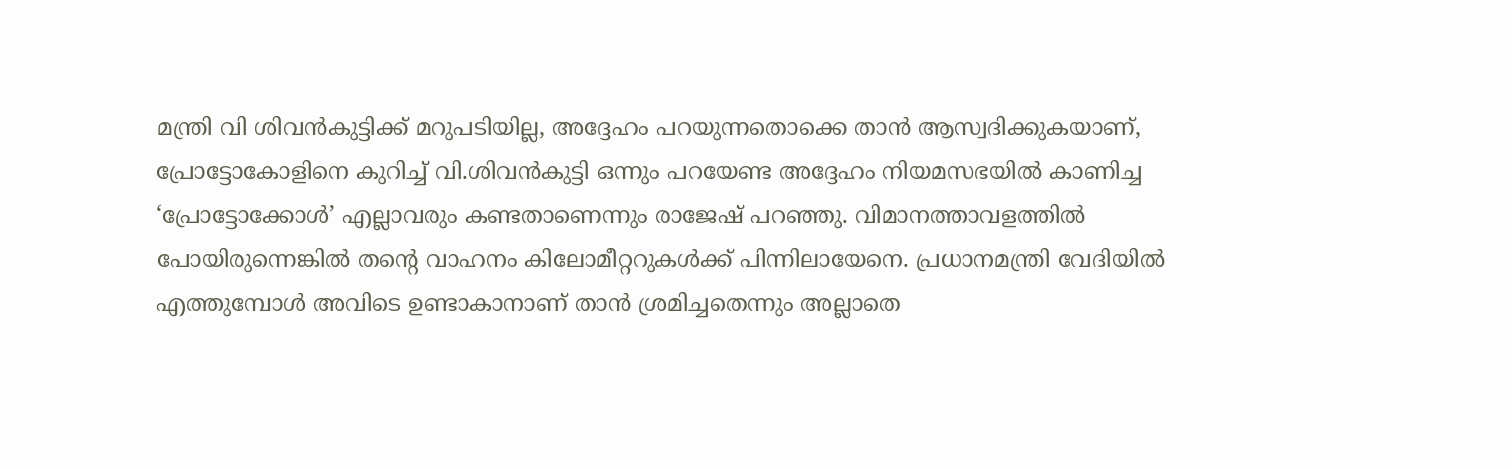മന്ത്രി വി ശിവൻകുട്ടിക്ക് മറുപടിയില്ല, അദ്ദേഹം പറയുന്നതൊക്കെ താൻ ആസ്വദിക്കുകയാണ്, പ്രോട്ടോകോളിനെ കുറിച്ച് വി.ശിവൻകുട്ടി ഒന്നും പറയേണ്ട അദ്ദേഹം നിയമസഭയിൽ കാണിച്ച ‘പ്രോട്ടോക്കോൾ’ എല്ലാവരും കണ്ടതാണെന്നും രാജേഷ് പറഞ്ഞു. വിമാനത്താവളത്തിൽ പോയിരുന്നെങ്കിൽ തന്റെ വാഹനം കിലോമീറ്ററുകൾക്ക് പിന്നിലായേനെ. പ്രധാനമന്ത്രി വേദിയിൽ എത്തുമ്പോൾ അവിടെ ഉണ്ടാകാനാണ് താൻ ശ്രമിച്ചതെന്നും അല്ലാതെ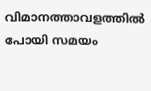വിമാനത്താവളത്തിൽ പോയി സമയം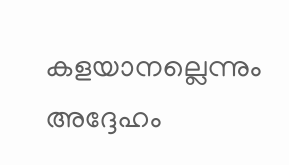കളയാനല്ലെന്നും അദ്ദേഹം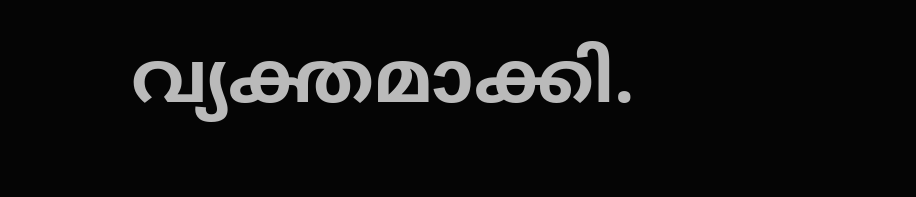വ്യക്തമാക്കി.